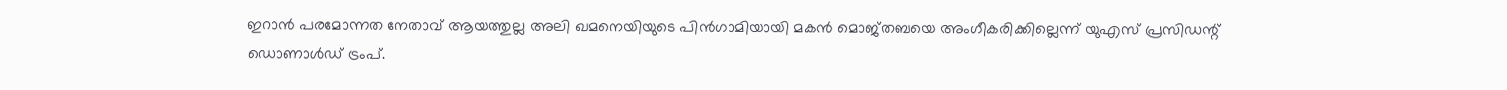ഇറാൻ പരമോന്നത നേതാവ് ആയത്തുല്ല അലി ഖമനെയിയുടെ പിൻഗാമിയായി മകൻ മൊജ്തബയെ അംഗീകരിക്കില്ലെന്ന് യുഎസ് പ്രസിഡന്റ് ഡൊണാൾഡ് ട്രംപ്.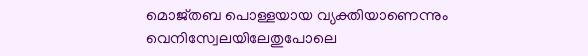മൊജ്തബ പൊള്ളയായ വ്യക്തിയാണെന്നും വെനിസ്വേലയിലേതുപോലെ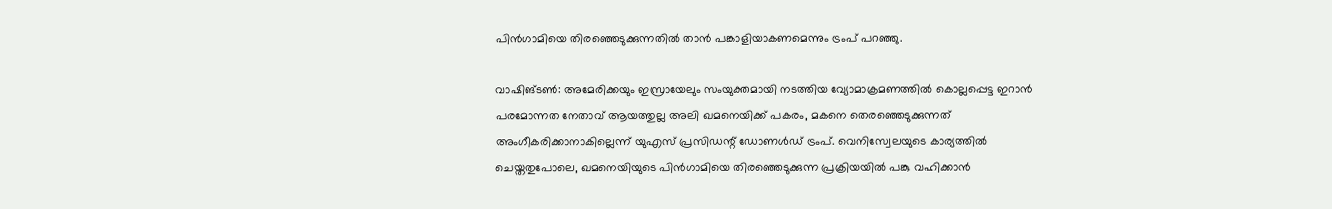പിൻഗാമിയെ തിരഞ്ഞെടുക്കുന്നതിൽ താൻ പങ്കാളിയാകണമെന്നും ട്രംപ് പറഞ്ഞു.

വാഷിങ്ടൺ: അമേരിക്കയും ഇസ്രായേലും സംയുക്തമായി നടത്തിയ വ്യോമാക്രമണത്തിൽ കൊല്ലപ്പെട്ട ഇറാൻ പരമോന്നത നേതാവ് ആയത്തുല്ല അലി ഖമനെയിക്ക് പകരം, മകനെ തെരഞ്ഞെടുക്കുന്നത് അംഗീകരിക്കാനാകില്ലെന്ന് യുഎസ് പ്രസിഡന്റ് ഡോണൾ‍ഡ് ട്രംപ്. വെനിസ്വേലയുടെ കാര്യത്തിൽ ചെയ്തതുപോലെ, ഖമനെയിയുടെ പിൻഗാമിയെ തിരഞ്ഞെടുക്കുന്ന പ്രക്രിയയിൽ പങ്കു വഹിക്കാൻ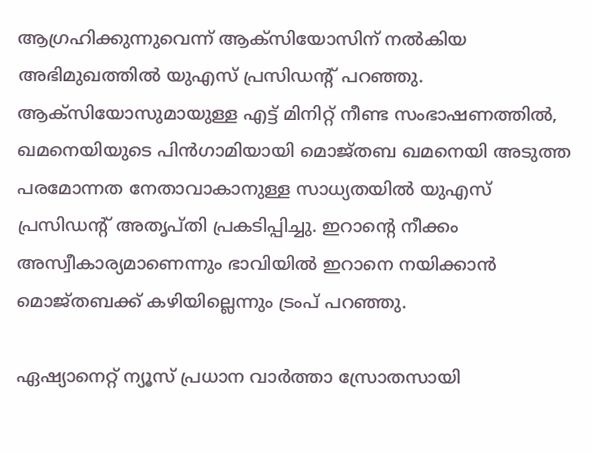ആഗ്രഹിക്കുന്നുവെന്ന് ആക്സിയോസിന് നൽകിയ അഭിമുഖത്തിൽ യുഎസ് പ്രസിഡന്റ് പറഞ്ഞു. ആക്സിയോസുമായുള്ള എട്ട് മിനിറ്റ് നീണ്ട സംഭാഷണത്തിൽ, ഖമനെയിയുടെ പിൻഗാമിയായി മൊജ്തബ ഖമനെയി അടുത്ത പരമോന്നത നേതാവാകാനുള്ള സാധ്യതയിൽ യുഎസ് പ്രസിഡന്റ് അതൃപ്തി പ്രകടിപ്പിച്ചു. ഇറാന്റെ നീക്കം അസ്വീകാര്യമാണെന്നും ഭാവിയിൽ ഇറാനെ നയിക്കാൻ മൊജ്തബക്ക് കഴിയില്ലെന്നും ട്രംപ് പറഞ്ഞു.

ഏഷ്യാനെറ്റ് ന്യൂസ് പ്രധാന വാർത്താ സ്രോതസായി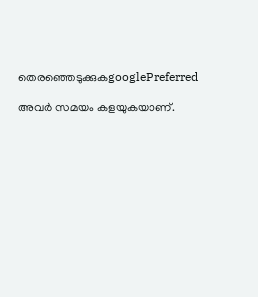തെരഞ്ഞെടുക്കുകgooglePreferred

അവർ സമയം കളയുകയാണ്.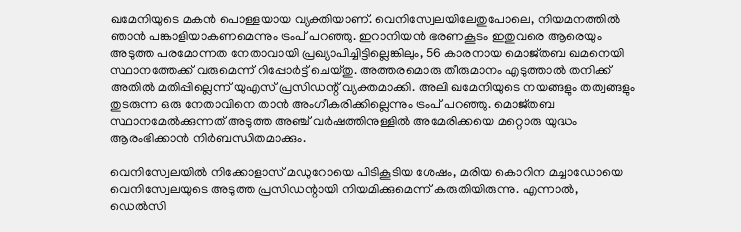ഖമേനിയുടെ മകൻ പൊള്ളയായ വ്യക്തിയാണ്. വെനിസ്വേലയിലേതുപോലെ, നിയമനത്തിൽ ഞാൻ പങ്കാളിയാകണമെന്നും ട്രംപ് പറഞ്ഞു. ഇറാനിയൻ ഭരണകൂടം ഇതുവരെ ആരെയും അടുത്ത പരമോന്നത നേതാവായി പ്രഖ്യാപിച്ചിട്ടില്ലെങ്കിലും, 56 കാരനായ മൊജ്തബ ഖമനെയി സ്ഥാനത്തേക്ക് വരുമെന്ന് റിപ്പോർട്ട് ചെയ്തു. അത്തരമൊരു തീരുമാനം എടുത്താൽ തനിക്ക് അതിൽ മതിപ്പില്ലെന്ന് യുഎസ് പ്രസിഡന്റ് വ്യക്തമാക്കി. അലി ഖമേനിയുടെ നയങ്ങളും തത്വങ്ങളും തുടരുന്ന ഒരു നേതാവിനെ താൻ അംഗീകരിക്കില്ലെന്നും ട്രംപ് പറഞ്ഞു. മൊജ്തബ സ്ഥാനമേൽക്കുന്നത് അടുത്ത അഞ്ച് വർഷത്തിനുള്ളിൽ അമേരിക്കയെ മറ്റൊരു യുദ്ധം ആരംഭിക്കാൻ നിർബന്ധിതമാക്കും.

വെനിസ്വേലയിൽ നിക്കോളാസ് മഡുറോയെ പിടികൂടിയ ശേഷം, മരിയ കൊറിന മച്ചാഡോയെ വെനിസ്വേലയുടെ അടുത്ത പ്രസിഡന്റായി നിയമിക്കുമെന്ന് കരുതിയിരുന്നു. എന്നാൽ, ഡെൽസി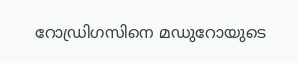റോഡ്രിഗസിനെ മഡുറോയുടെ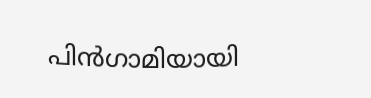പിൻഗാമിയായി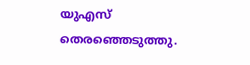യുഎസ് തെരഞ്ഞെടുത്തു.